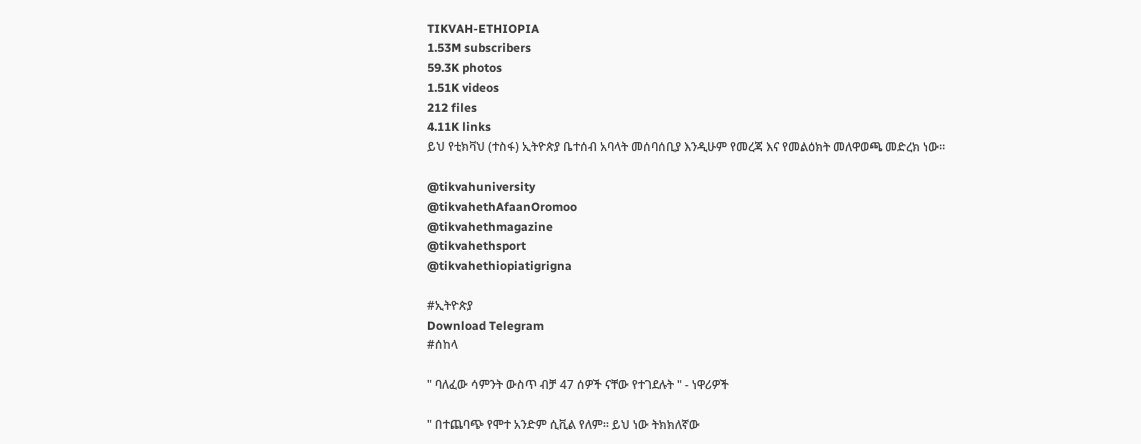TIKVAH-ETHIOPIA
1.53M subscribers
59.3K photos
1.51K videos
212 files
4.11K links
ይህ የቲክቫህ (ተስፋ) ኢትዮጵያ ቤተሰብ አባላት መሰባሰቢያ እንዲሁም የመረጃ እና የመልዕክት መለዋወጫ መድረክ ነው።

@tikvahuniversity
@tikvahethAfaanOromoo
@tikvahethmagazine
@tikvahethsport
@tikvahethiopiatigrigna

#ኢትዮጵያ
Download Telegram
#ሰከላ

" ባለፈው ሳምንት ውስጥ ብቻ 47 ሰዎች ናቸው የተገደሉት " - ነዋሪዎች

" በተጨባጭ የሞተ አንድም ሲቪል የለም። ይህ ነው ትክክለኛው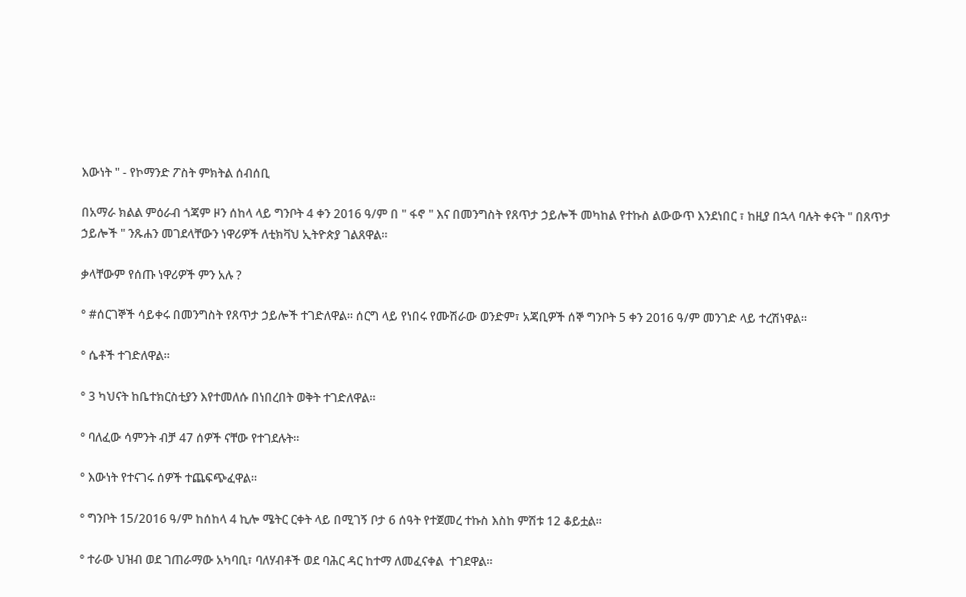እውነት " - የኮማንድ ፖስት ምክትል ሰብሰቢ

በአማራ ክልል ምዕራብ ጎጃም ዞን ሰከላ ላይ ግንቦት 4 ቀን 2016 ዓ/ም በ " ፋኖ " እና በመንግስት የጸጥታ ኃይሎች መካከል የተኩስ ልውውጥ እንደነበር ፣ ከዚያ በኋላ ባሉት ቀናት " በጸጥታ ኃይሎች " ንጹሐን መገደላቸውን ነዋሪዎች ለቲክቫህ ኢትዮጵያ ገልጸዋል።

ቃላቸውም የሰጡ ነዋሪዎች ምን አሉ ?

° #ሰርገኞች ሳይቀሩ በመንግስት የጸጥታ ኃይሎች ተገድለዋል። ሰርግ ላይ የነበሩ የሙሽራው ወንድም፣ አጃቢዎች ሰኞ ግንቦት 5 ቀን 2016 ዓ/ም መንገድ ላይ ተረሽነዋል።

° ሴቶች ተገድለዋል።

° 3 ካህናት ከቤተክርስቲያን እየተመለሱ በነበረበት ወቅት ተገድለዋል።

° ባለፈው ሳምንት ብቻ 47 ሰዎች ናቸው የተገደሉት።

° እውነት የተናገሩ ሰዎች ተጨፍጭፈዋል።

° ግንቦት 15/2016 ዓ/ም ከሰከላ 4 ኪሎ ሜትር ርቀት ላይ በሚገኝ ቦታ 6 ሰዓት የተጀመረ ተኩስ እስከ ምሽቱ 12 ቆይቷል።

° ተራው ህዝብ ወደ ገጠራማው አካባቢ፣ ባለሃብቶች ወደ ባሕር ዳር ከተማ ለመፈናቀል  ተገደዋል።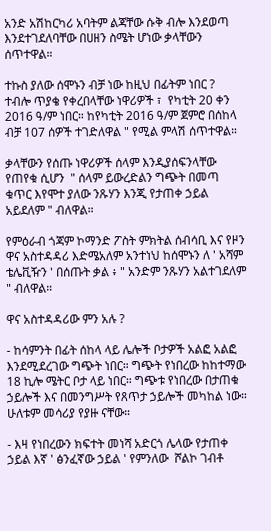አንድ አሽከርካሪ አባትም ልጃቸው ሱቅ ብሎ እንደወጣ እንደተገደለባቸው በሀዘን ስሜት ሆነው ቃላቸውን ሰጥተዋል።

ተኩስ ያለው ሰሞኑን ብቻ ነው ከዚህ በፊትም ነበር ?  ተብሎ ጥያቄ የቀረበላቸው ነዋሪዎች ፣  የካቲት 20 ቀን 2016 ዓ/ም ነበር። ከየካቲት 2016 ዓ/ም ጀምሮ በሰከላ ብቻ 107 ሰዎች ተገድለዋል " የሚል ምላሽ ሰጥተዋል።

ቃላቸውን የሰጡ ነዋሪዎች ሰላም እንዲያሰፍንላቸው የጠየቁ ሲሆን  " ሰላም ይውረድልን ግጭት በመጣ ቁጥር እየሞተ ያለው ንጹሃን እንጂ የታጠቀ ኃይል አይደለም " ብለዋል።

የምዕራብ ጎጃም ኮማንድ ፖስት ምክትል ሰብሳቢ እና የዞን ዋና አስተዳዳሪ እድሜአለም አንተነህ ከሰሞኑን ለ ' አሻም ቴሌቪዥን ' በሰጡት ቃል ፥ " አንድም ንጹሃን አልተገደለም " ብለዋል።

ዋና አስተዳዳሪው ምን አሉ ?

- ከሳምንት በፊት ሰከላ ላይ ሌሎች ቦታዎች አልፎ አልፎ እንደሚደረገው ግጭት ነበር። ግጭት የነበረው ከከተማው 18 ኪሎ ሜትር ቦታ ላይ ነበር። ግጭቱ የነበረው በታጠቁ ኃይሎች እና በመንግሥት የጸጥታ ኃይሎች መካከል ነው። ሁለቱም መሳሪያ የያዙ ናቸው።

- እዛ የነበረውን ክፍተት መነሻ አድርጎ ሌላው የታጠቀ ኃይል እኛ ' ፅንፈኛው ኃይል ' የምንለው  ሾልኮ ገብቶ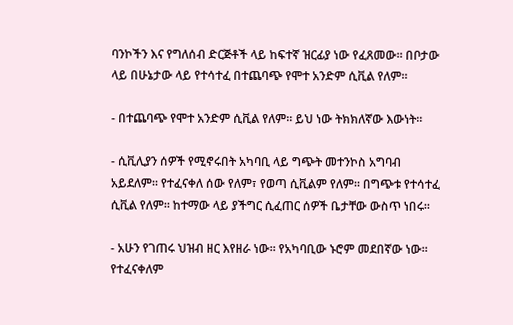ባንኮችን እና የግለሰብ ድርጅቶች ላይ ከፍተኛ ዝርፊያ ነው የፈጸመው። በቦታው ላይ በሁኔታው ላይ የተሳተፈ በተጨባጭ የሞተ አንድም ሲቪል የለም።

- በተጨባጭ የሞተ አንድም ሲቪል የለም። ይህ ነው ትክክለኛው እውነት።

- ሲቪሊያን ሰዎች የሚኖሩበት አካባቢ ላይ ግጭት መተንኮስ አግባብ አይደለም። የተፈናቀለ ሰው የለም፣ የወጣ ሲቪልም የለም። በግጭቱ የተሳተፈ ሲቪል የለም። ከተማው ላይ ያችግር ሲፈጠር ሰዎች ቤታቸው ውስጥ ነበሩ።

- አሁን የገጠሩ ህዝብ ዘር እየዘራ ነው። የአካባቢው ኑሮም መደበኛው ነው። የተፈናቀለም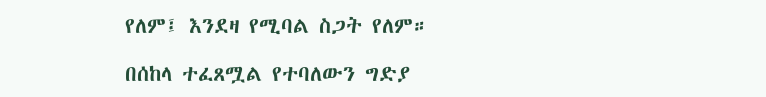የለም፤ እንደዛ የሚባል ስጋት የለም።

በሰከላ ተፈጸሟል የተባለውን ግድያ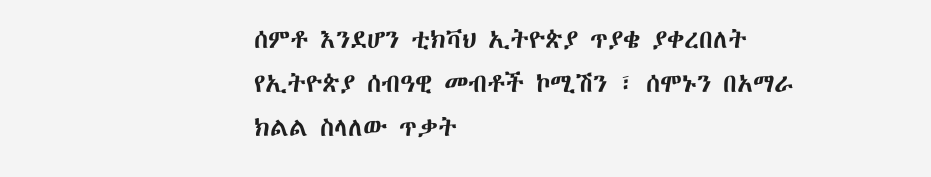ሰምቶ እንደሆን ቲክቫህ ኢትዮጵያ ጥያቄ ያቀረበለት የኢትዮጵያ ሰብዓዊ መብቶች ኮሚሽን ፣ ሰሞኑን በአማራ ክልል ስላለው ጥቃት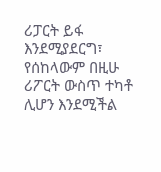ሪፓርት ይፋ እንደሚያደርግ፣ የሰከላውም በዚሁ ሪፖርት ውስጥ ተካቶ ሊሆን እንደሚችል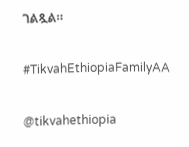ገልጿል።

#TikvahEthiopiaFamilyAA

@tikvahethiopia